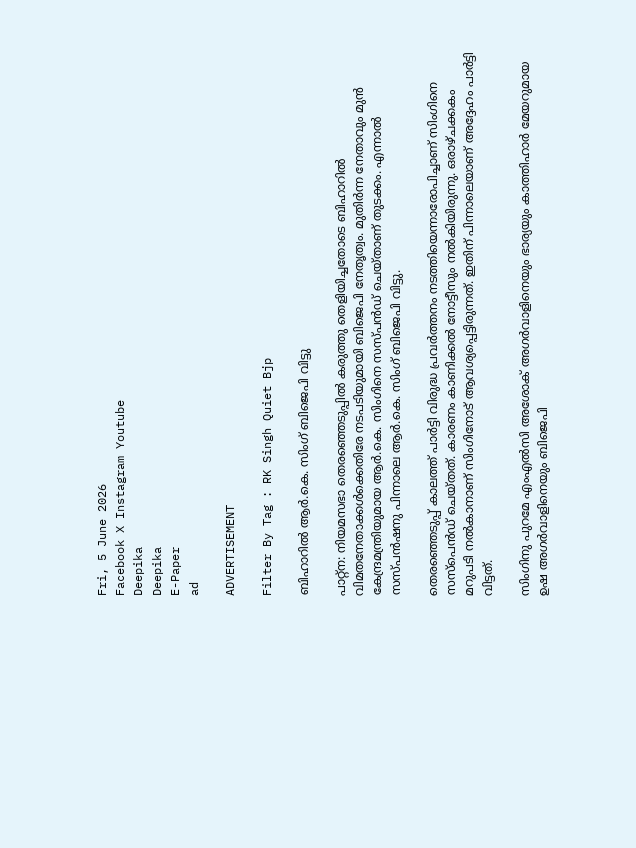Fri, 5 June 2026
Facebook X Instagram Youtube
Deepika
Deepika
E-Paper
ad

ADVERTISEMENT

Filter By Tag : RK Singh Quiet Bjp

ബിഹാറിൽ ആർ.കെ. സിംഗ് ബിജെപി വിട്ടു

പാറ്റ്ന: നിയമസഭാ തെരഞ്ഞെടുപ്പിൽ കരുത്തു തെളിയിച്ചതോടെ ബിഹാറിൽ വിമതനേതാക്കൾക്കെതിരേ നടപടിയുമായി ബിജെപി നേതൃത്വം. മുതിർന്ന നേതാവും മുൻ കേന്ദ്രമന്ത്രിയുമായ ആർ.കെ. സിംഗിനെ സസ്പൻഡ് ചെയ്താണ് തുടക്കം. എന്നാൽ സസ്പൻഷനു പിന്നാലെ ആർ.കെ. സിംഗ് ബിജെപി വിട്ടു.

തെരഞ്ഞെടുപ്പ് കാലത്ത് പാർട്ടി വിരുദ്ധ പ്രവർത്തനം നടത്തിയെന്നാരോപിച്ചാണ് സിംഗിനെ സസ്പെൻഡ് ചെയ്തത്. കാരണം കാണിക്കൽ നോട്ടീസും നൽകിയിരുന്നു. ഒരാഴ്ചക്കകം മറുപടി നല്‍കാനാണ് സിംഗിനോട് ആവശ്യപ്പെട്ടിരുന്നത്. ഇതിന് പിന്നാലെയാണ് അദ്ദേഹം പാര്‍ട്ടി വിട്ടത്.

സിംഗിനു പുറമേ എംഎൽസി അശോക് അഗർവാളിനെയും ഭാര്യയും കാത്തിഹാർ മേയറുമായ ഉഷ അഗർവാളിനെയും ബിജെപി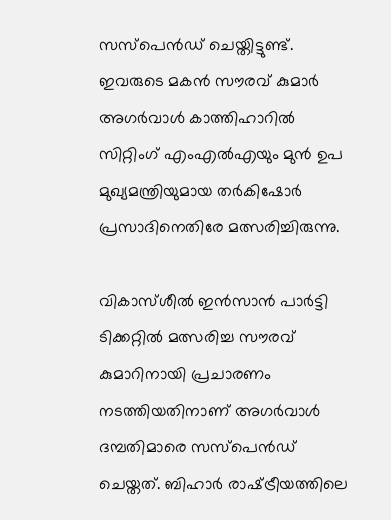സസ്പെൻഡ് ചെയ്തിട്ടുണ്ട്. ഇവരുടെ മകൻ സൗരവ് കുമാർ അഗർവാൾ കാത്തിഹാറിൽ സിറ്റിംഗ് എംഎൽഎയും മുൻ ഉപ മുഖ്യമന്ത്രിയുമായ തർകിഷോർ പ്രസാദിനെതിരേ മത്സരിച്ചിരുന്നു.

വികാസ്ശീൽ ഇൻസാൻ പാർട്ടി ടിക്കറ്റിൽ മത്സരിച്ച സൗരവ് കുമാറിനായി പ്രചാരണം നടത്തിയതിനാണ് അഗർവാൾ ദമ്പതിമാരെ സസ്പെൻഡ് ചെയ്തത്. ബിഹാർ രാഷ്‌ട്രീയത്തിലെ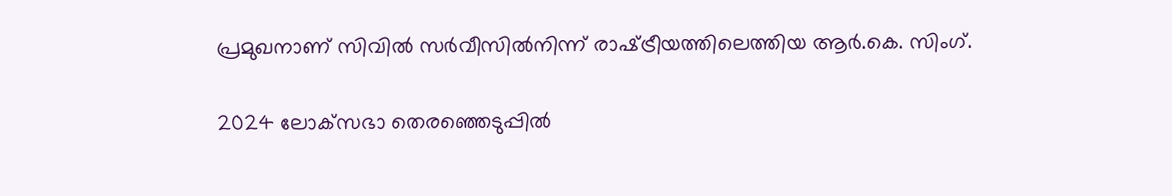പ്രമുഖനാണ് സിവിൽ സർവീസിൽനിന്ന് രാഷ്‌ട്രീയത്തിലെത്തിയ ആർ.കെ. സിംഗ്.

2024 ലോക്‌സഭാ തെരഞ്ഞെടുപ്പിൽ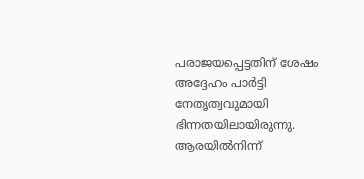പരാജയപ്പെട്ടതിന് ശേഷം അദ്ദേഹം പാർട്ടി നേതൃത്വവുമായി ഭിന്നതയിലായിരുന്നു. ആരയിൽനിന്ന്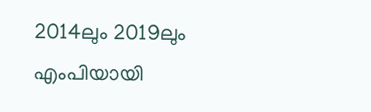2014ലും 2019ലും എംപിയായി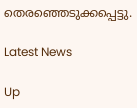തെരഞ്ഞെടുക്കപ്പെട്ടു.

Latest News

Up